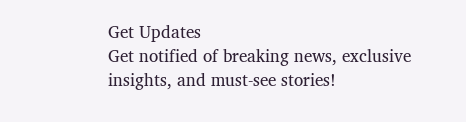Get Updates
Get notified of breaking news, exclusive insights, and must-see stories!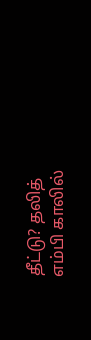தீட்டு? தலித் எம்பி காலில்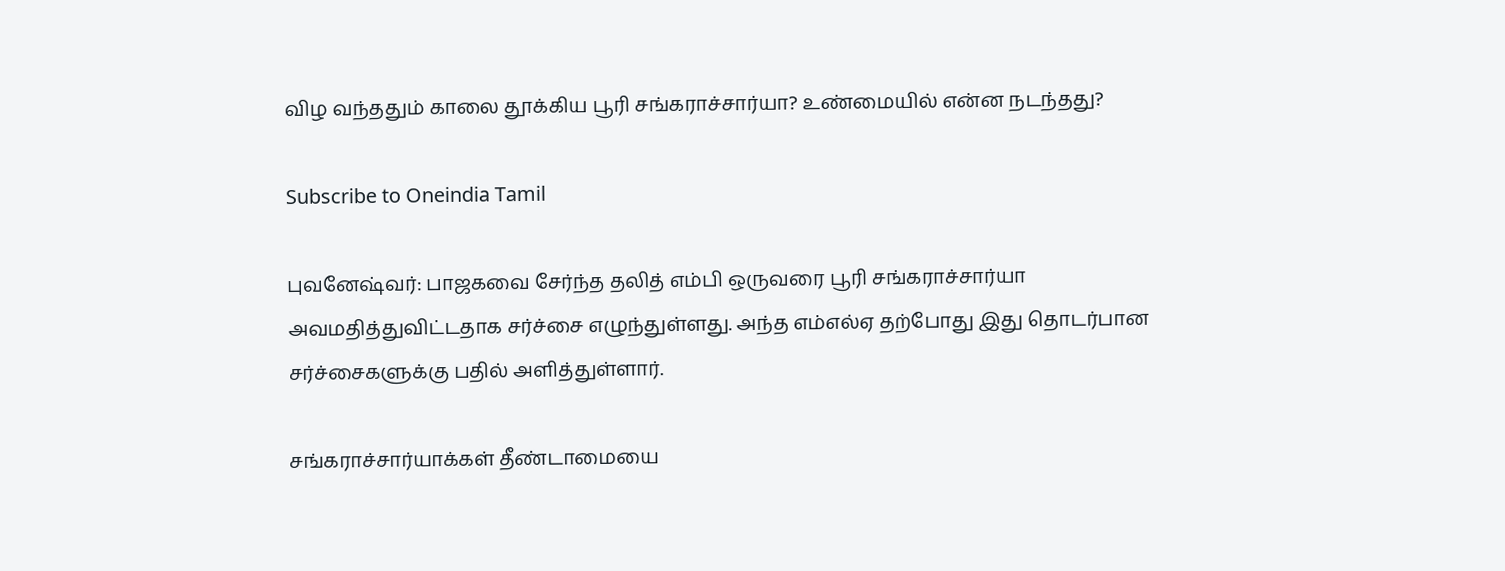விழ வந்ததும் காலை தூக்கிய பூரி சங்கராச்சார்யா? உண்மையில் என்ன நடந்தது?

Subscribe to Oneindia Tamil

புவனேஷ்வர்: பாஜகவை சேர்ந்த தலித் எம்பி ஒருவரை பூரி சங்கராச்சார்யா அவமதித்துவிட்டதாக சர்ச்சை எழுந்துள்ளது. அந்த எம்எல்ஏ தற்போது இது தொடர்பான சர்ச்சைகளுக்கு பதில் அளித்துள்ளார்.

சங்கராச்சார்யாக்கள் தீண்டாமையை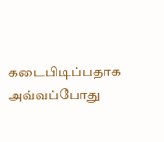கடைபிடிப்பதாக அவ்வப்போது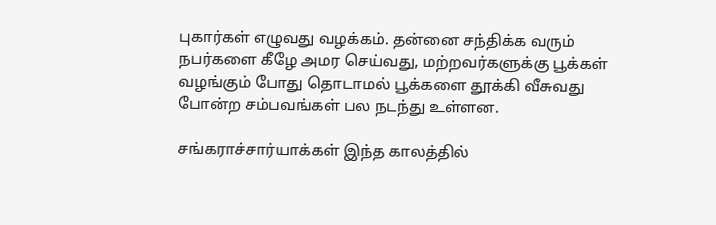புகார்கள் எழுவது வழக்கம். தன்னை சந்திக்க வரும் நபர்களை கீழே அமர செய்வது, மற்றவர்களுக்கு பூக்கள் வழங்கும் போது தொடாமல் பூக்களை தூக்கி வீசுவது போன்ற சம்பவங்கள் பல நடந்து உள்ளன.

சங்கராச்சார்யாக்கள் இந்த காலத்தில்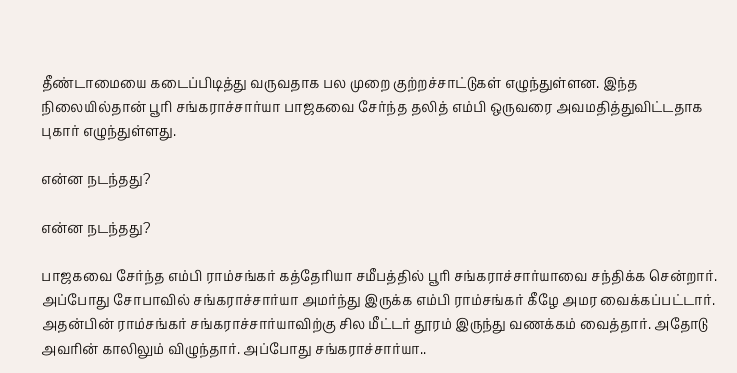தீண்டாமையை கடைப்பிடித்து வருவதாக பல முறை குற்றச்சாட்டுகள் எழுந்துள்ளன. இந்த நிலையில்தான் பூரி சங்கராச்சார்யா பாஜகவை சேர்ந்த தலித் எம்பி ஒருவரை அவமதித்துவிட்டதாக புகார் எழுந்துள்ளது.

என்ன நடந்தது?

என்ன நடந்தது?

பாஜகவை சேர்ந்த எம்பி ராம்சங்கர் கத்தேரியா சமீபத்தில் பூரி சங்கராச்சார்யாவை சந்திக்க சென்றார். அப்போது சோபாவில் சங்கராச்சார்யா அமர்ந்து இருக்க எம்பி ராம்சங்கர் கீழே அமர வைக்கப்பட்டார். அதன்பின் ராம்சங்கர் சங்கராச்சார்யாவிற்கு சில மீட்டர் தூரம் இருந்து வணக்கம் வைத்தார். அதோடு அவரின் காலிலும் விழுந்தார். அப்போது சங்கராச்சார்யா..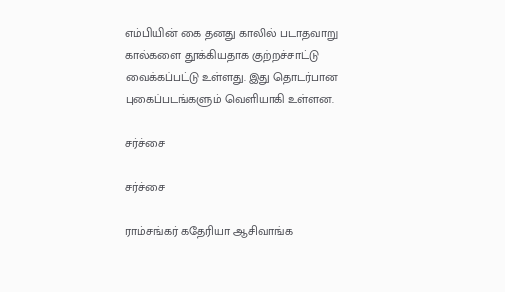எம்பியின் கை தனது காலில் படாதவாறு கால்களை தூக்கியதாக குற்றச்சாட்டு வைக்கப்பட்டு உள்ளது. இது தொடர்பான புகைப்படங்களும் வெளியாகி உள்ளன.

சர்ச்சை

சர்ச்சை

ராம்சங்கர் கதேரியா ஆசிவாங்க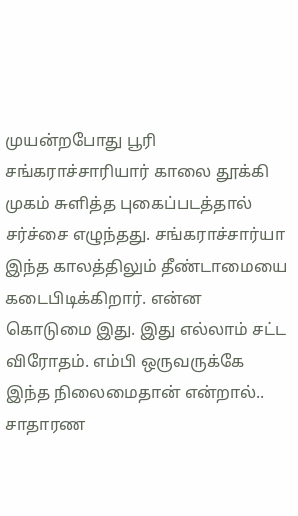முயன்றபோது பூரி சங்கராச்சாரியார் காலை தூக்கி முகம் சுளித்த புகைப்படத்தால் சர்ச்சை எழுந்தது. சங்கராச்சார்யா இந்த காலத்திலும் தீண்டாமையை கடைபிடிக்கிறார். என்ன கொடுமை இது. இது எல்லாம் சட்ட விரோதம். எம்பி ஒருவருக்கே இந்த நிலைமைதான் என்றால்.. சாதாரண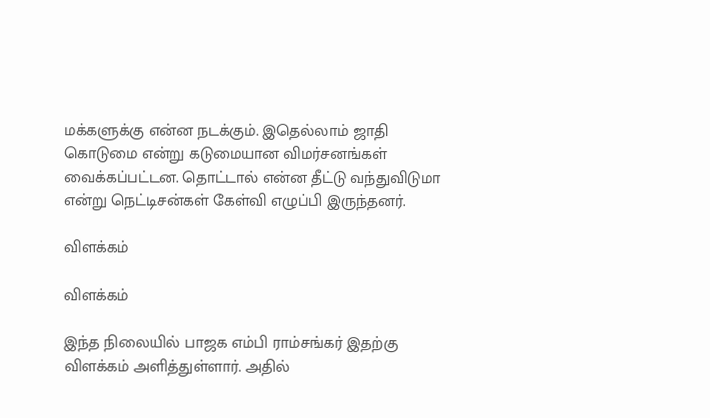மக்களுக்கு என்ன நடக்கும். இதெல்லாம் ஜாதி கொடுமை என்று கடுமையான விமர்சனங்கள் வைக்கப்பட்டன. தொட்டால் என்ன தீட்டு வந்துவிடுமா என்று நெட்டிசன்கள் கேள்வி எழுப்பி இருந்தனர்.

விளக்கம்

விளக்கம்

இந்த நிலையில் பாஜக எம்பி ராம்சங்கர் இதற்கு விளக்கம் அளித்துள்ளார். அதில்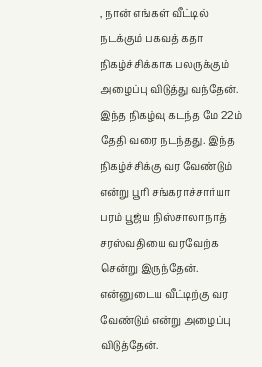, நான் எங்கள் வீட்டில் நடக்கும் பகவத் கதா நிகழ்ச்சிக்காக பலருக்கும் அழைப்பு விடுத்து வந்தேன். இந்த நிகழ்வு கடந்த மே 22ம் தேதி வரை நடந்தது. இந்த நிகழ்ச்சிக்கு வர வேண்டும் என்று பூரி சங்கராச்சார்யா பரம் பூஜ்ய நிஸ்சாலாநாத் சரஸ்வதியை வரவேற்க சென்று இருந்தேன். என்னுடைய வீட்டிற்கு வர வேண்டும் என்று அழைப்பு விடுத்தேன்.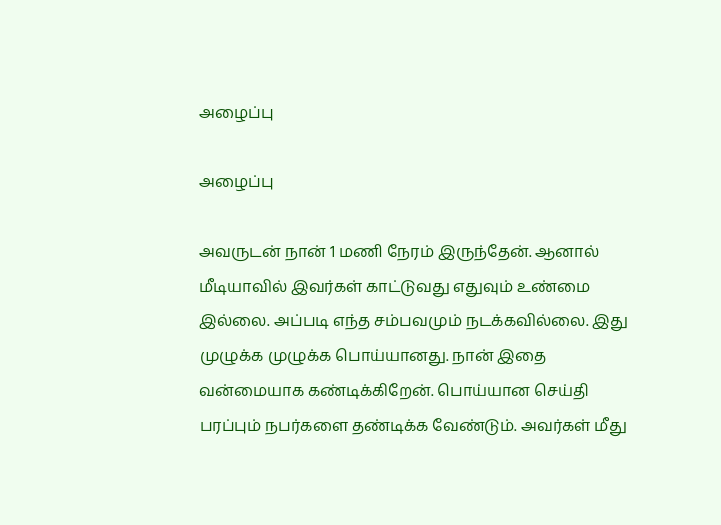அழைப்பு

அழைப்பு

அவருடன் நான் 1 மணி நேரம் இருந்தேன். ஆனால் மீடியாவில் இவர்கள் காட்டுவது எதுவும் உண்மை இல்லை. அப்படி எந்த சம்பவமும் நடக்கவில்லை. இது முழுக்க முழுக்க பொய்யானது. நான் இதை வன்மையாக கண்டிக்கிறேன். பொய்யான செய்தி பரப்பும் நபர்களை தண்டிக்க வேண்டும். அவர்கள் மீது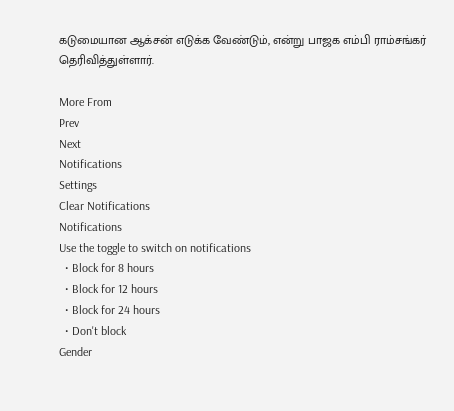கடுமையான ஆக்சன் எடுக்க வேண்டும், என்று பாஜக எம்பி ராம்சங்கர் தெரிவித்துள்ளார்.

More From
Prev
Next
Notifications
Settings
Clear Notifications
Notifications
Use the toggle to switch on notifications
  • Block for 8 hours
  • Block for 12 hours
  • Block for 24 hours
  • Don't block
Gender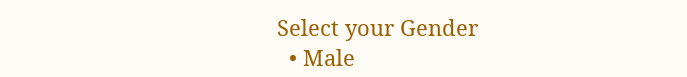Select your Gender
  • Male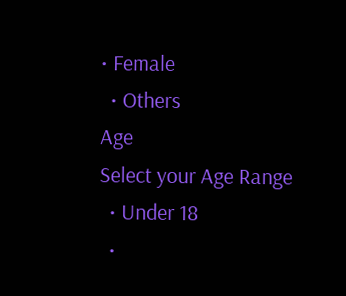• Female
  • Others
Age
Select your Age Range
  • Under 18
  •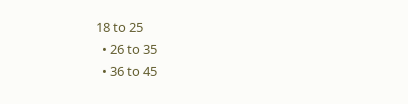18 to 25
  • 26 to 35
  • 36 to 45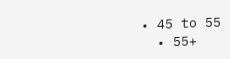• 45 to 55
  • 55+